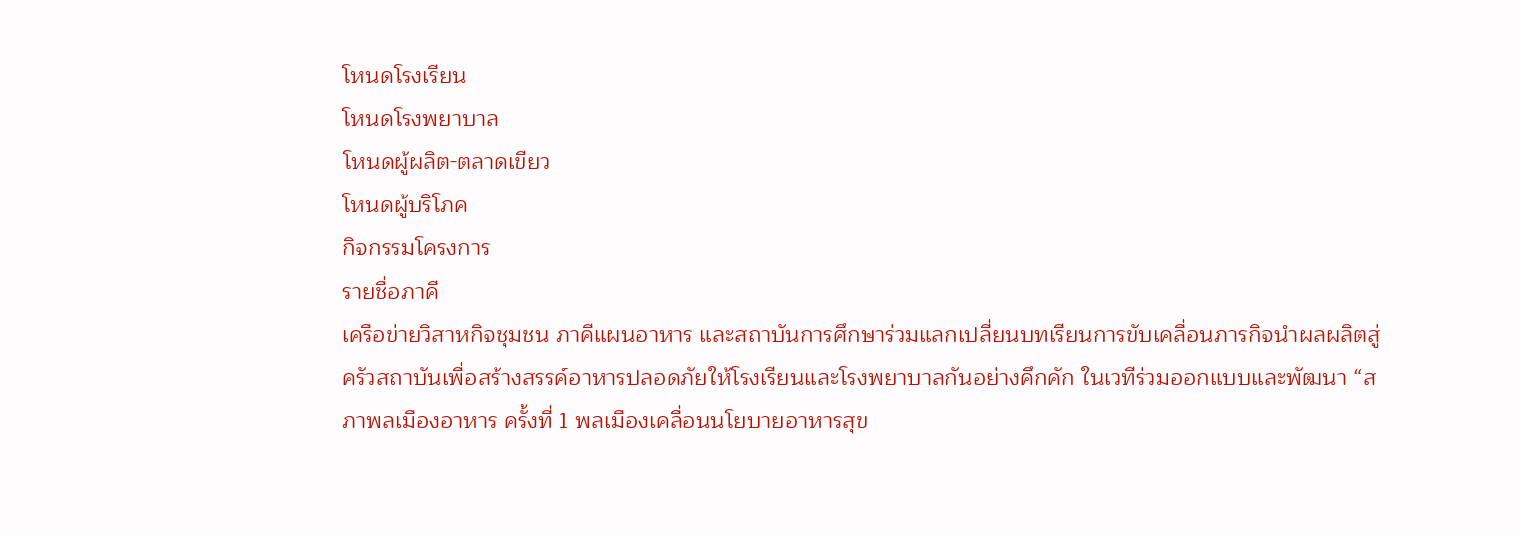โหนดโรงเรียน
โหนดโรงพยาบาล
โหนดผู้ผลิต-ตลาดเขียว
โหนดผู้บริโภค
กิจกรรมโครงการ
รายชื่อภาคี
เครือข่ายวิสาหกิจชุมชน ภาคีแผนอาหาร และสถาบันการศึกษาร่วมแลกเปลี่ยนบทเรียนการขับเคลื่อนภารกิจนำผลผลิตสู่ครัวสถาบันเพื่อสร้างสรรค์อาหารปลอดภัยให้โรงเรียนและโรงพยาบาลกันอย่างคึกคัก ในเวทีร่วมออกแบบและพัฒนา “สภาพลเมืองอาหาร ครั้งที่ 1 พลเมืองเคลื่อนนโยบายอาหารสุข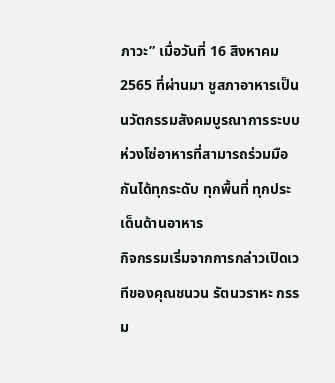ภาวะ” เมื่อวันที่ 16 สิงหาคม 2565 ที่ผ่านมา ชูสภาอาหารเป็นนวัตกรรมสังคมบูรณาการระบบห่วงโซ่อาหารที่สามารถร่วมมือกันได้ทุกระดับ ทุกพื้นที่ ทุกประเด็นด้านอาหาร
กิจกรรมเริ่มจากการกล่าวเปิดเวทีของคุณชนวน รัตนวราหะ กรรม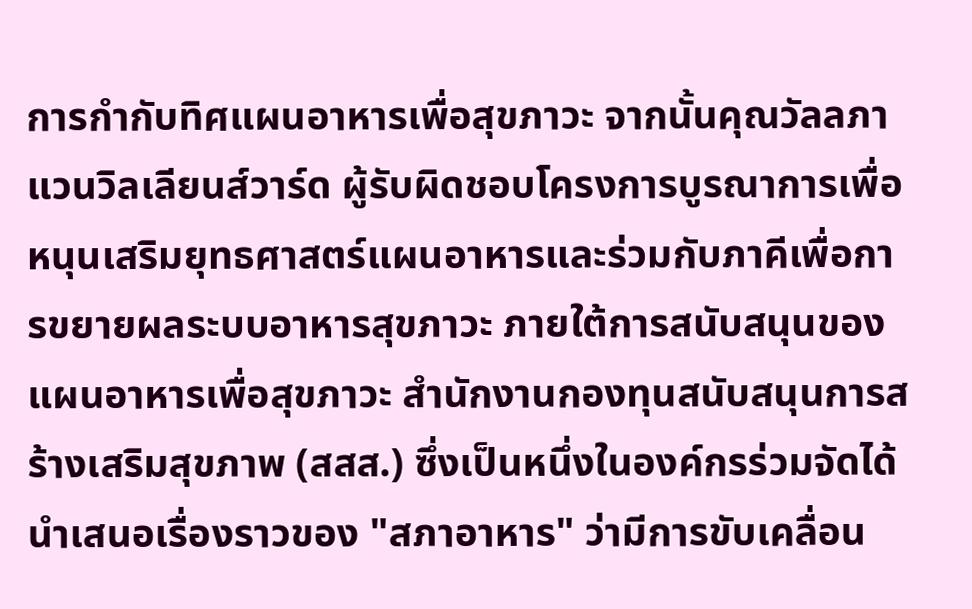การกำกับทิศแผนอาหารเพื่อสุขภาวะ จากนั้นคุณวัลลภา แวนวิลเลียนส์วาร์ด ผู้รับผิดชอบโครงการบูรณาการเพื่อหนุนเสริมยุทธศาสตร์แผนอาหารและร่วมกับภาคีเพื่อการขยายผลระบบอาหารสุขภาวะ ภายใต้การสนับสนุนของแผนอาหารเพื่อสุขภาวะ สำนักงานกองทุนสนับสนุนการสร้างเสริมสุขภาพ (สสส.) ซึ่งเป็นหนึ่งในองค์กรร่วมจัดได้นำเสนอเรื่องราวของ "สภาอาหาร" ว่ามีการขับเคลื่อน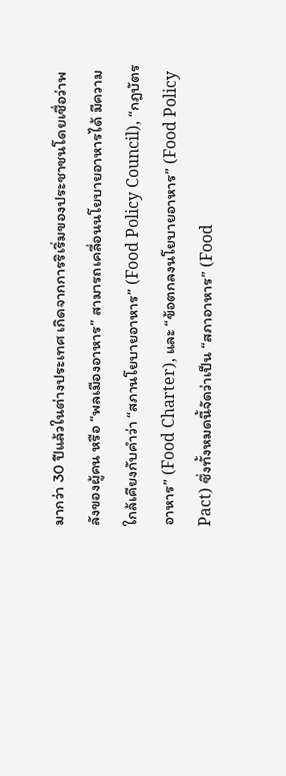มากว่า 30 ปีแล้วในต่างประเทศ เกิดจากการริเริ่มของประชาชนโดยเชื่อว่าพลังของผู้คน หรือ “พลเมืองอาหาร” สามารถเคลื่อนนโยบายอาหารได้ มีความใกล้เคียงกับคำว่า “สภานโยบายอาหาร” (Food Policy Council), “กฎบัตรอาหาร” (Food Charter), และ “ข้อตกลงนโยบายอาหาร” (Food Policy Pact) ซึ่งทั้งหมดนี้จัดว่าเป็น “สภาอาหาร” (Food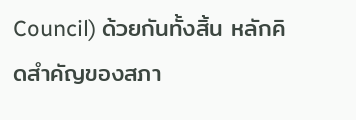Council) ด้วยกันทั้งสิ้น หลักคิดสำคัญของสภา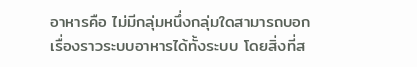อาหารคือ ไม่มีกลุ่มหนึ่งกลุ่มใดสามารถบอกเรื่องราวระบบอาหารได้ทั้งระบบ โดยสิ่งที่ส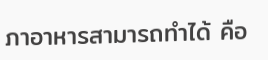ภาอาหารสามารถทำได้ คือ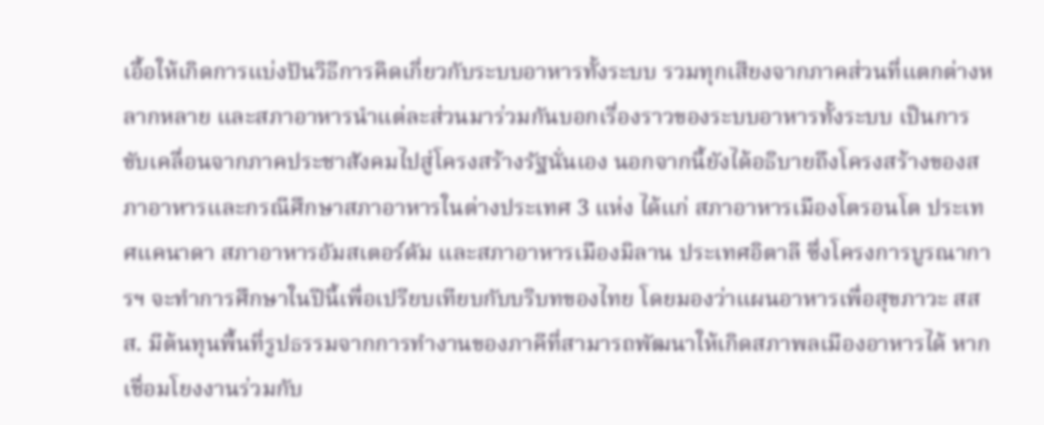เอื้อให้เกิดการแบ่งปันวิธีการคิดเกี่ยวกับระบบอาหารทั้งระบบ รวมทุกเสียงจากภาคส่วนที่แตกต่างหลากหลาย และสภาอาหารนำแต่ละส่วนมาร่วมกันบอกเรื่องราวของระบบอาหารทั้งระบบ เป็นการขับเคลื่อนจากภาคประชาสังคมไปสู่โครงสร้างรัฐนั่นเอง นอกจากนี้ยังได้อธิบายถึงโครงสร้างของสภาอาหารและกรณีศึกษาสภาอาหารในต่างประเทศ 3 แห่ง ได้แก่ สภาอาหารเมืองโตรอนโต ประเทศแคนาดา สภาอาหารอัมสเตอร์ดัม และสภาอาหารเมืองมิลาน ประเทศอิตาลี ซึ่งโครงการบูรณาการฯ จะทำการศึกษาในปีนี้เพื่อเปรียบเทียบกับบริบทของไทย โดยมองว่าแผนอาหารเพื่อสุขภาวะ สสส. มีต้นทุนพื้นที่รูปธรรมจากการทำงานของภาคีที่สามารถพัฒนาให้เกิดสภาพลเมืองอาหารได้ หากเชื่อมโยงงานร่วมกับ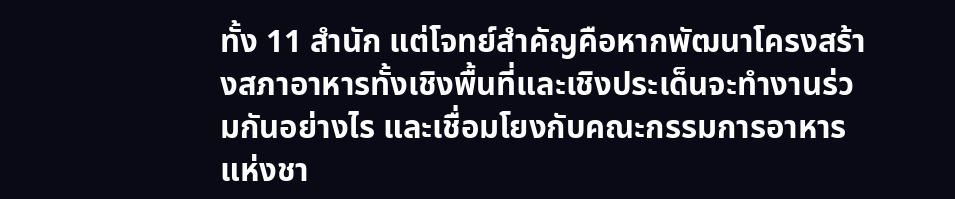ทั้ง 11 สำนัก แต่โจทย์สำคัญคือหากพัฒนาโครงสร้างสภาอาหารทั้งเชิงพื้นที่และเชิงประเด็นจะทำงานร่วมกันอย่างไร และเชื่อมโยงกับคณะกรรมการอาหารแห่งชา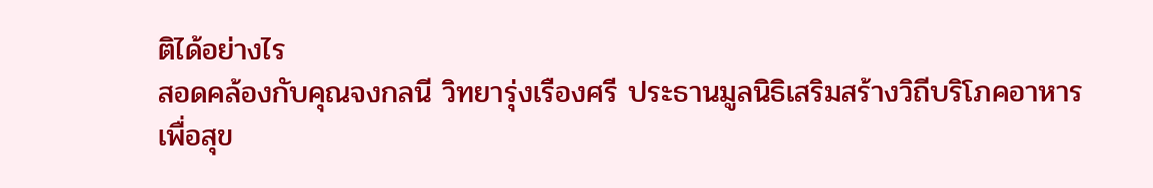ติได้อย่างไร
สอดคล้องกับคุณจงกลนี วิทยารุ่งเรืองศรี ประธานมูลนิธิเสริมสร้างวิถีบริโภคอาหารเพื่อสุข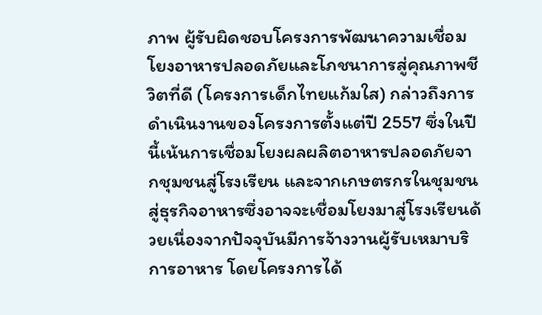ภาพ ผู้รับผิดชอบโครงการพัฒนาความเชื่อมโยงอาหารปลอดภัยและโภชนาการสู่คุณภาพชีวิตที่ดี (โครงการเด็กไทยแก้มใส) กล่าวถึงการดำเนินงานของโครงการตั้งแต่ปี 2557 ซึ่งในปีนี้เน้นการเชื่อมโยงผลผลิตอาหารปลอดภัยจากชุมชนสู่โรงเรียน และจากเกษตรกรในชุมชนสู่ธุรกิจอาหารซึ่งอาจจะเชื่อมโยงมาสู่โรงเรียนด้วยเนื่องจากปัจจุบันมีการจ้างวานผู้รับเหมาบริการอาหาร โดยโครงการได้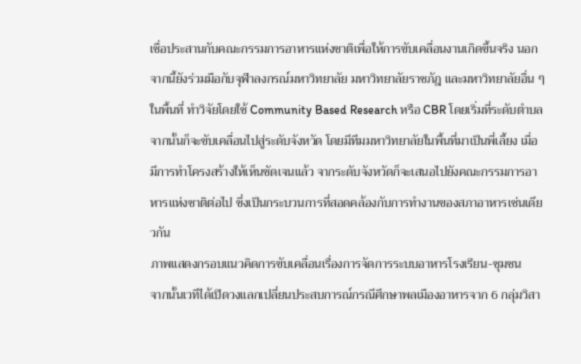เชื่อประสานกับคณะกรรมการอาหารแห่งชาติเพื่อให้การขับเคลื่อนงานเกิดขึ้นจริง นอกจากนี้ยังร่วมมือกับจุฬาลงกรณ์มหาวิทยาลัย มหาวิทยาลัยราชภัฎ และมหาวิทยาลัยอื่น ๆ ในพื้นที่ ทำวิจัยโดยใช้ Community Based Research หรือ CBR โดยเริ่มที่ระดับตำบล จากนั้นก็จะขับเคลื่อนไปสู่ระดับจังหวัด โดยมีทีมมหาวิทยาลัยในพื้นที่มาเป็นพี่เลี้ยง เมื่อมีการทำโครงสร้างให้เห็นชัดเจนแล้ว จากระดับจังหวัดก็จะเสนอไปยังคณะกรรมการอาหารแห่งชาติต่อไป ซึ่งเป็นกระบวนการที่สอดคล้องกับการทำงานของสภาอาหารเช่นเดียวกัน
ภาพแสดงกรอบแนวคิดการขับเคลื่อนเรื่องการจัดการระบบอาหารโรงเรียน-ชุมชน
จากนั้นเวทีได้เปิดวงแลกเปลี่ยนประสบการณ์กรณีศึกษาพลเมืองอาหารจาก 6 กลุ่มวิสา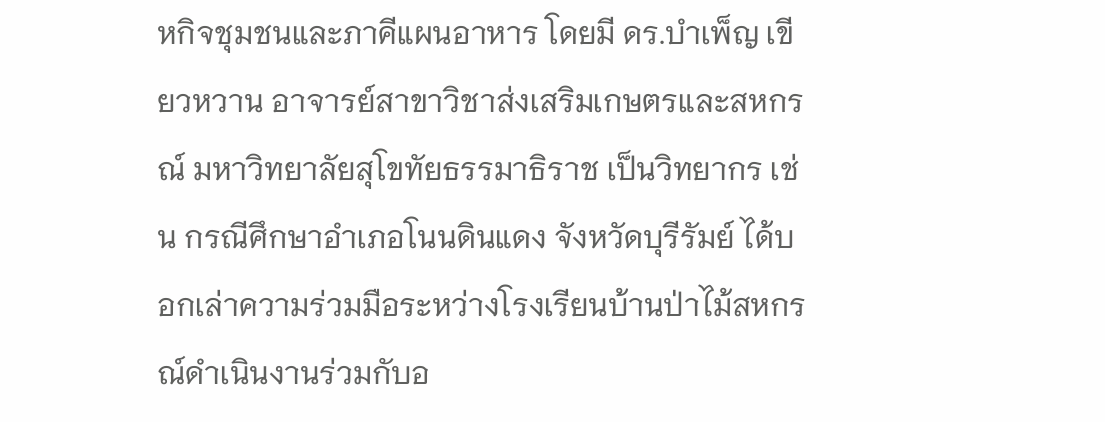หกิจชุมชนและภาคีแผนอาหาร โดยมี ดร.บำเพ็ญ เขียวหวาน อาจารย์สาขาวิชาส่งเสริมเกษตรและสหกรณ์ มหาวิทยาลัยสุโขทัยธรรมาธิราช เป็นวิทยากร เช่น กรณีศึกษาอำเภอโนนดินแดง จังหวัดบุรีรัมย์ ได้บอกเล่าความร่วมมือระหว่างโรงเรียนบ้านป่าไม้สหกรณ์ดำเนินงานร่วมกับอ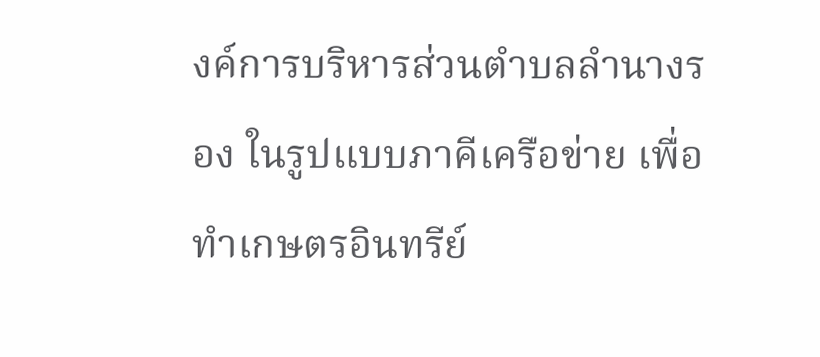งค์การบริหารส่วนตำบลลำนางรอง ในรูปแบบภาคีเครือข่าย เพื่อทำเกษตรอินทรีย์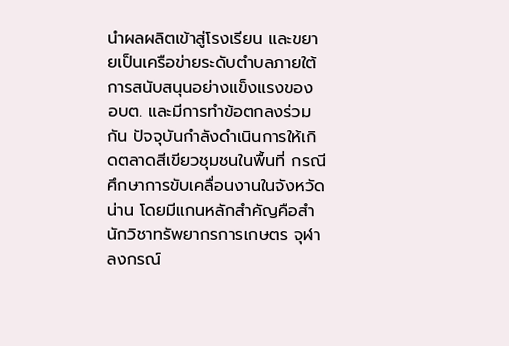นำผลผลิตเข้าสู่โรงเรียน และขยายเป็นเครือข่ายระดับตำบลภายใต้การสนับสนุนอย่างแข็งแรงของ อบต. และมีการทำข้อตกลงร่วมกัน ปัจจุบันกำลังดำเนินการให้เกิดตลาดสีเขียวชุมชนในพื้นที่ กรณีศึกษาการขับเคลื่อนงานในจังหวัดน่าน โดยมีแกนหลักสำคัญคือสำนักวิชาทรัพยากรการเกษตร จุฬาลงกรณ์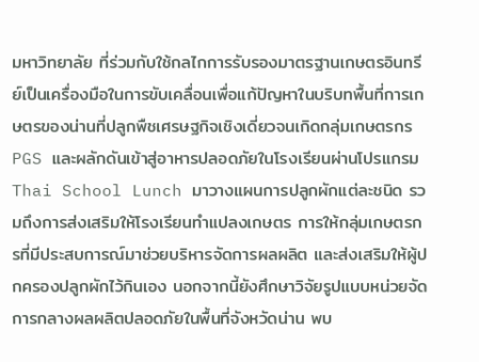มหาวิทยาลัย ที่ร่วมกับใช้กลไกการรับรองมาตรฐานเกษตรอินทรีย์เป็นเครื่องมือในการขับเคลื่อนเพื่อแก้ปัญหาในบริบทพื้นที่การเกษตรของน่านที่ปลูกพืชเศรษฐกิจเชิงเดี่ยวจนเกิดกลุ่มเกษตรกร PGS และผลักดันเข้าสู่อาหารปลอดภัยในโรงเรียนผ่านโปรแกรม Thai School Lunch มาวางแผนการปลูกผักแต่ละชนิด รวมถึงการส่งเสริมให้โรงเรียนทำแปลงเกษตร การให้กลุ่มเกษตรกรที่มีประสบการณ์มาช่วยบริหารจัดการผลผลิต และส่งเสริมให้ผู้ปกครองปลูกผักไว้กินเอง นอกจากนี้ยังศึกษาวิจัยรูปแบบหน่วยจัดการกลางผลผลิตปลอดภัยในพื้นที่จังหวัดน่าน พบ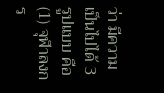ว่า มีความเป็นไปได้ 3 รูปแบบ คือ (1) จุฬาลงกร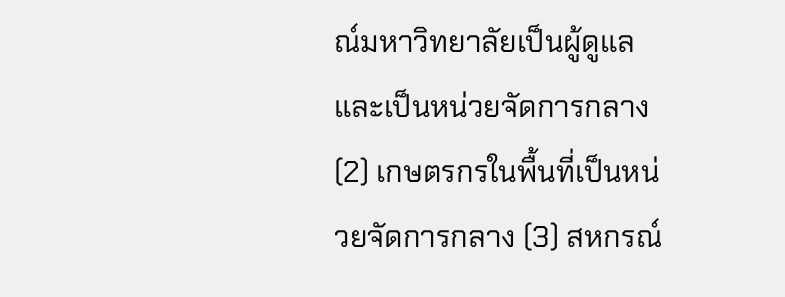ณ์มหาวิทยาลัยเป็นผู้ดูแลและเป็นหน่วยจัดการกลาง (2) เกษตรกรในพื้นที่เป็นหน่วยจัดการกลาง (3) สหกรณ์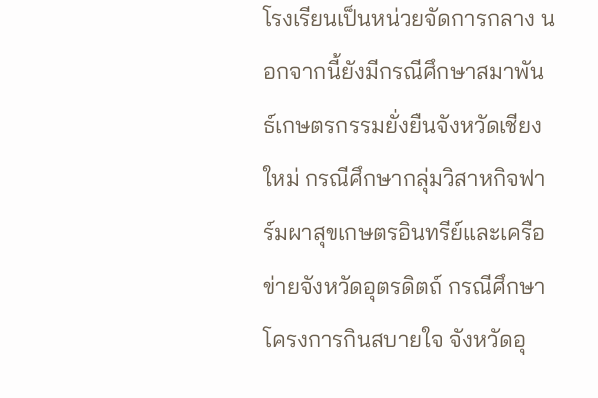โรงเรียนเป็นหน่วยจัดการกลาง นอกจากนี้ยังมีกรณีศึกษาสมาพันธ์เกษตรกรรมยั่งยืนจังหวัดเชียงใหม่ กรณีศึกษากลุ่มวิสาหกิจฟาร์มผาสุขเกษตรอินทรีย์และเครือข่ายจังหวัดอุตรดิตถ์ กรณีศึกษาโครงการกินสบายใจ จังหวัดอุ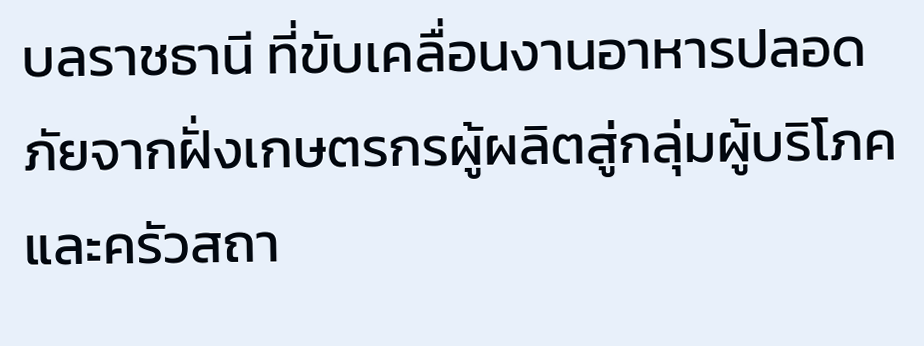บลราชธานี ที่ขับเคลื่อนงานอาหารปลอดภัยจากฝั่งเกษตรกรผู้ผลิตสู่กลุ่มผู้บริโภคและครัวสถา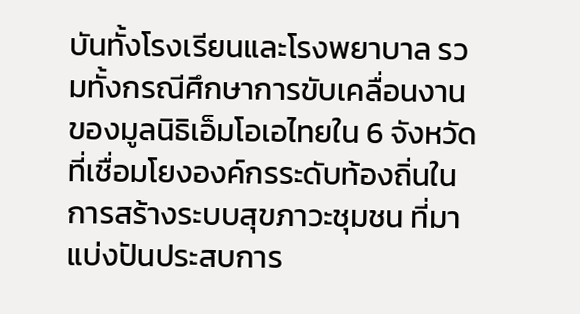บันทั้งโรงเรียนและโรงพยาบาล รวมทั้งกรณีศึกษาการขับเคลื่อนงานของมูลนิธิเอ็มโอเอไทยใน 6 จังหวัดที่เชื่อมโยงองค์กรระดับท้องถิ่นในการสร้างระบบสุขภาวะชุมชน ที่มาแบ่งปันประสบการ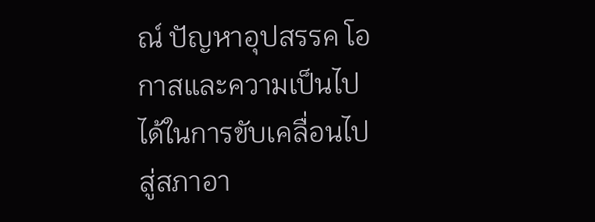ณ์ ปัญหาอุปสรรค โอกาสและความเป็นไปได้ในการขับเคลื่อนไปสู่สภาอา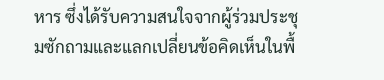หาร ซึ่งได้รับความสนใจจากผู้ร่วมประชุมซักถามและแลกเปลี่ยนข้อคิดเห็นในพื้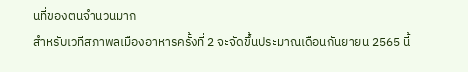นที่ของตนจำนวนมาก
สำหรับเวทีสภาพลเมืองอาหารครั้งที่ 2 จะจัดขึ้นประมาณเดือนกันยายน 2565 นี้